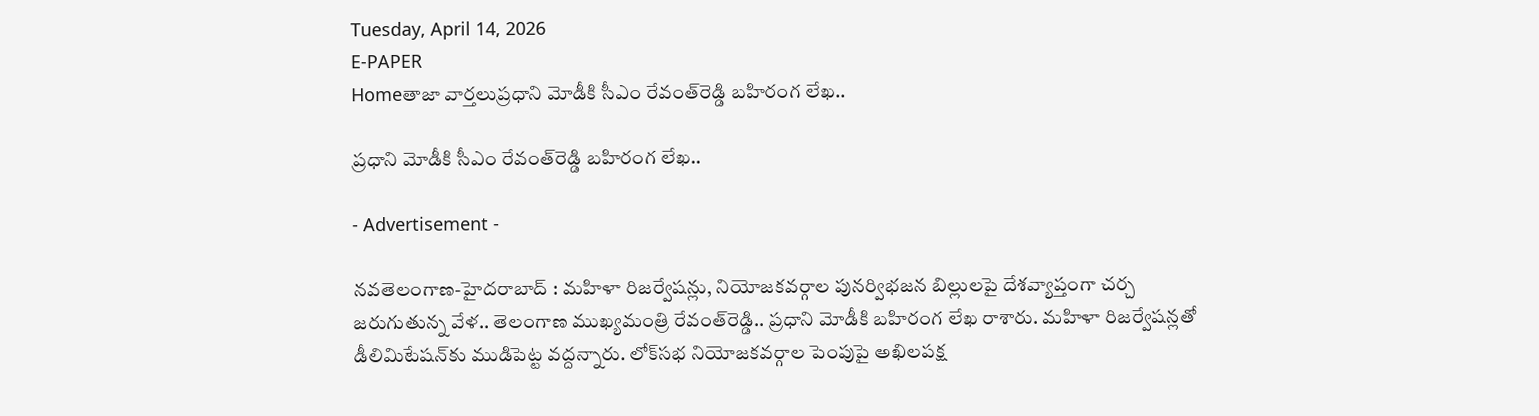Tuesday, April 14, 2026
E-PAPER
Homeతాజా వార్తలుప్రధాని మోడీకి సీఎం రేవంత్‌రెడ్డి బహిరంగ లేఖ..

ప్రధాని మోడీకి సీఎం రేవంత్‌రెడ్డి బహిరంగ లేఖ..

- Advertisement -

న‌వ‌తెలంగాణ‌-హైద‌రాబాద్ : మహిళా రిజర్వేషన్లు, నియోజకవర్గాల పునర్విభజన బిల్లులపై దేశవ్యాప్తంగా చర్చ జరుగుతున్న వేళ.. తెలంగాణ ముఖ్యమంత్రి రేవంత్‌రెడ్డి.. ప్రధాని మోడీకి బహిరంగ లేఖ రాశారు. మహిళా రిజర్వేషన్లతో డీలిమిటేషన్‌కు ముడిపెట్ట వద్దన్నారు. లోక్‌సభ నియోజకవర్గాల పెంపుపై అఖిలపక్ష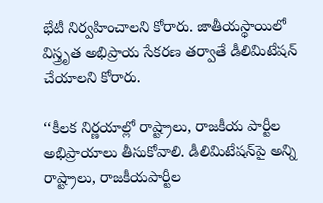భేటీ నిర్వహించాలని కోరారు. జాతీయస్థాయిలో విస్త్రృత అభిప్రాయ సేకరణ తర్వాతే డీలిమిటేషన్‌ చేయాలని కోరారు.

‘‘కీలక నిర్ణయాల్లో రాష్ట్రాలు, రాజకీయ పార్టీల అభిప్రాయాలు తీసుకోవాలి. డీలిమిటేషన్‌పై అన్ని రాష్ట్రాలు, రాజకీయపార్టీల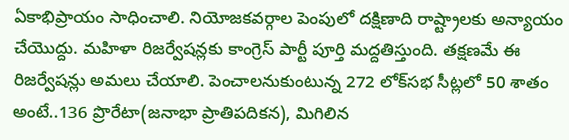ఏకాభిప్రాయం సాధించాలి. నియోజకవర్గాల పెంపులో దక్షిణాది రాష్ట్రాలకు అన్యాయం చేయొద్దు. మహిళా రిజర్వేషన్లకు కాంగ్రెస్‌ పార్టీ పూర్తి మద్దతిస్తుంది. తక్షణమే ఈ రిజర్వేషన్లు అమలు చేయాలి. పెంచాలనుకుంటున్న 272 లోక్‌సభ సీట్లలో 50 శాతం అంటే..136 ప్రొరేటా(జనాభా ప్రాతిపదికన), మిగిలిన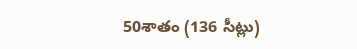50శాతం (136 సీట్లు)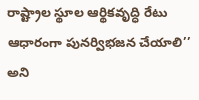రాష్ట్రాల స్థూల ఆర్థికవృద్ధి రేటు ఆధారంగా పునర్విభజన చేయాలి’’ అని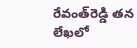రేవంత్‌రెడ్డి తన లేఖలో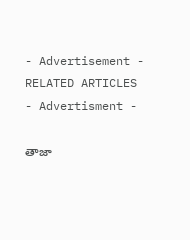- Advertisement -
RELATED ARTICLES
- Advertisment -

తాజా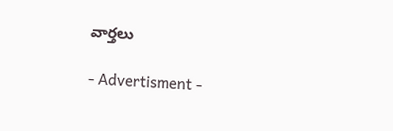వార్తలు

- Advertisment -